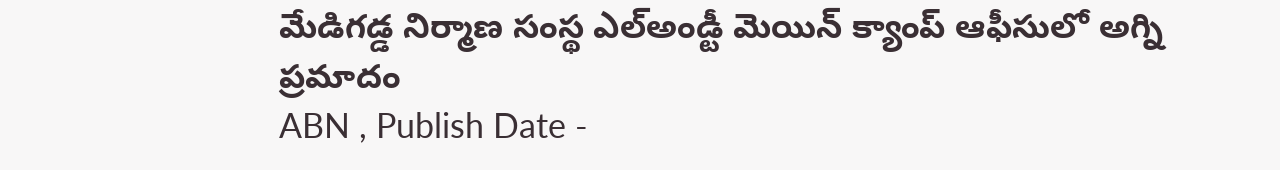మేడిగడ్డ నిర్మాణ సంస్థ ఎల్అండ్టీ మెయిన్ క్యాంప్ ఆఫీసులో అగ్ని ప్రమాదం
ABN , Publish Date -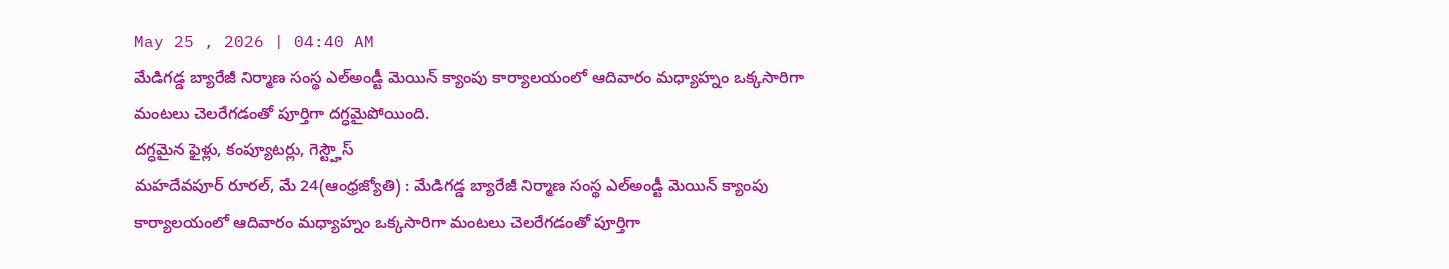May 25 , 2026 | 04:40 AM
మేడిగడ్డ బ్యారేజీ నిర్మాణ సంస్థ ఎల్అండ్టీ మెయిన్ క్యాంపు కార్యాలయంలో ఆదివారం మధ్యాహ్నం ఒక్కసారిగా మంటలు చెలరేగడంతో పూర్తిగా దగ్ధమైపోయింది.
దగ్ధమైన ఫైళ్లు, కంప్యూటర్లు, గెస్ట్హౌస్
మహదేవపూర్ రూరల్, మే 24(ఆంధ్రజ్యోతి) : మేడిగడ్డ బ్యారేజీ నిర్మాణ సంస్థ ఎల్అండ్టీ మెయిన్ క్యాంపు కార్యాలయంలో ఆదివారం మధ్యాహ్నం ఒక్కసారిగా మంటలు చెలరేగడంతో పూర్తిగా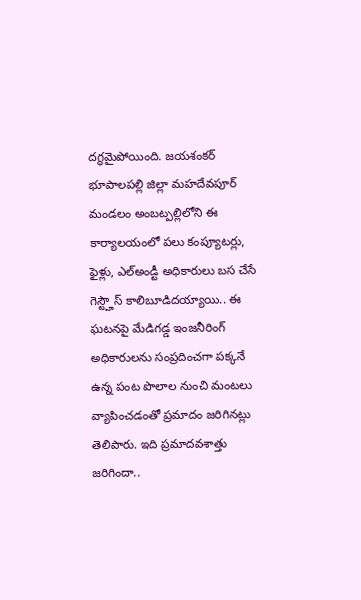దగ్ధమైపోయింది. జయశంకర్ భూపాలపల్లి జిల్లా మహదేవపూర్ మండలం అంబట్పల్లిలోని ఈ కార్యాలయంలో పలు కంప్యూటర్లు, ఫైళ్లు, ఎల్అండ్టీ అధికారులు బస చేసే గెస్ట్హౌస్ కాలిబూడిదయ్యాయి.. ఈ ఘటనపై మేడిగడ్డ ఇంజనీరింగ్ అధికారులను సంప్రదించగా పక్కనే ఉన్న పంట పొలాల నుంచి మంటలు వ్యాపించడంతో ప్రమాదం జరిగినట్లు తెలిపారు. ఇది ప్రమాదవశాత్తు జరిగిందా..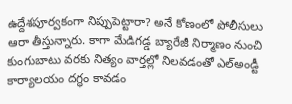ఉద్దేశపూర్వకంగా నిప్పుపెట్టారా? అనే కోణంలో పోలీసులు ఆరా తీస్తున్నారు. కాగా మేడిగడ్డ బ్యారేజీ నిర్మాణం నుంచి కుంగుబాటు వరకు నిత్యం వార్తల్లో నిలవడంతో ఎల్అండ్టీ కార్యాలయం దగ్ధం కావడం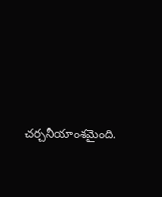చర్చనీయాంశమైంది.